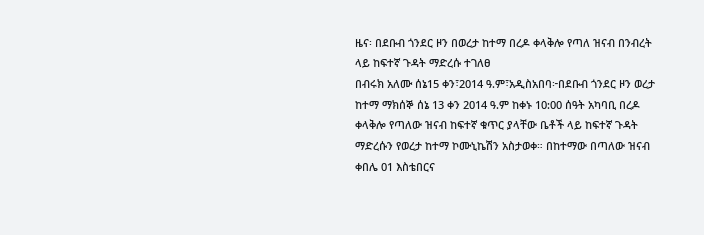ዜና፡ በደቡብ ጎንደር ዞን በወረታ ከተማ በረዶ ቀላቅሎ የጣለ ዝናብ በንብረት ላይ ከፍተኛ ጉዳት ማድረሱ ተገለፀ
በብሩክ አለሙ ሰኔ15 ቀን፣2014 ዓ.ም፣አዲስአበባ፦በደቡብ ጎንደር ዞን ወረታ ከተማ ማክሰኞ ሰኔ 13 ቀን 2014 ዓ.ም ከቀኑ 10:00 ሰዓት አካባቢ በረዶ ቀላቅሎ የጣለው ዝናብ ከፍተኛ ቁጥር ያላቸው ቤቶች ላይ ከፍተኛ ጉዳት ማድረሱን የወረታ ከተማ ኮሙኒኬሽን አስታወቀ። በከተማው በጣለው ዝናብ ቀበሌ 01 እስቴበርና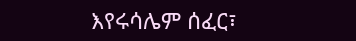እየሩሳሌም ሰፈር፣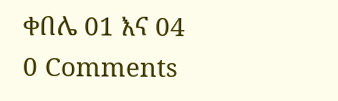ቀበሌ 01 እና 04
0 Comments